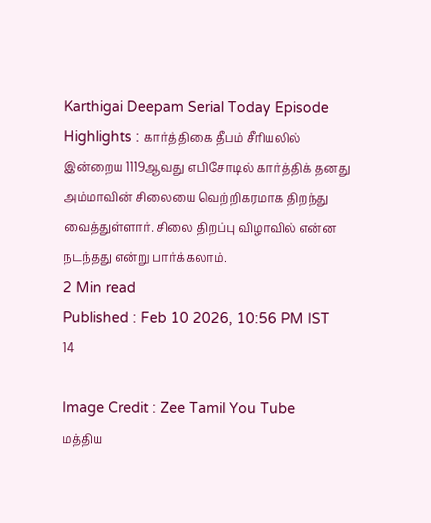Karthigai Deepam Serial Today Episode Highlights : கார்த்திகை தீபம் சீரியலில் இன்றைய 1119ஆவது எபிசோடில் கார்த்திக் தனது அம்மாவின் சிலையை வெற்றிகரமாக திறந்து வைத்துள்ளார். சிலை திறப்பு விழாவில் என்ன நடந்தது என்று பார்க்கலாம்.
2 Min read
Published : Feb 10 2026, 10:56 PM IST
14

Image Credit : Zee Tamil You Tube
மத்திய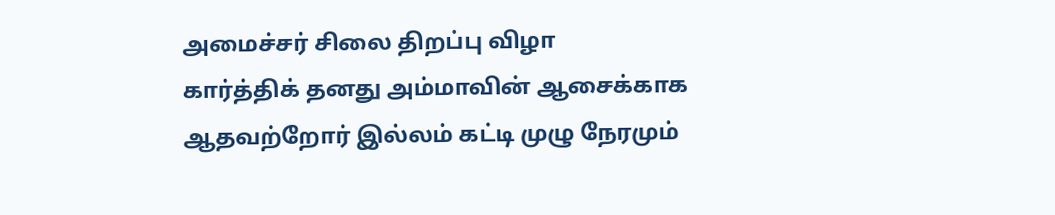அமைச்சர் சிலை திறப்பு விழா
கார்த்திக் தனது அம்மாவின் ஆசைக்காக ஆதவற்றோர் இல்லம் கட்டி முழு நேரமும்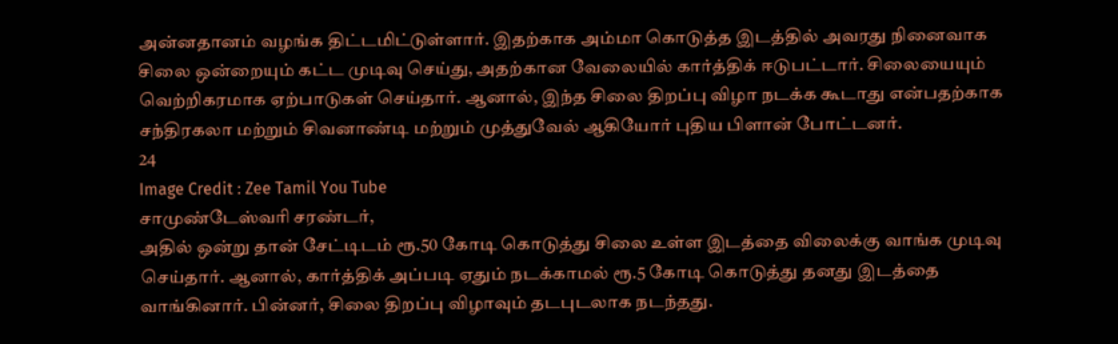அன்னதானம் வழங்க திட்டமிட்டுள்ளார். இதற்காக அம்மா கொடுத்த இடத்தில் அவரது நினைவாக சிலை ஒன்றையும் கட்ட முடிவு செய்து, அதற்கான வேலையில் கார்த்திக் ஈடுபட்டார். சிலையையும் வெற்றிகரமாக ஏற்பாடுகள் செய்தார். ஆனால், இந்த சிலை திறப்பு விழா நடக்க கூடாது என்பதற்காக சந்திரகலா மற்றும் சிவனாண்டி மற்றும் முத்துவேல் ஆகியோர் புதிய பிளான் போட்டனர்.
24
Image Credit : Zee Tamil You Tube
சாமுண்டேஸ்வரி சரண்டர்,
அதில் ஒன்று தான் சேட்டிடம் ரூ.50 கோடி கொடுத்து சிலை உள்ள இடத்தை விலைக்கு வாங்க முடிவு செய்தார். ஆனால், கார்த்திக் அப்படி ஏதும் நடக்காமல் ரூ.5 கோடி கொடுத்து தனது இடத்தை வாங்கினார். பின்னர், சிலை திறப்பு விழாவும் தடபுடலாக நடந்தது.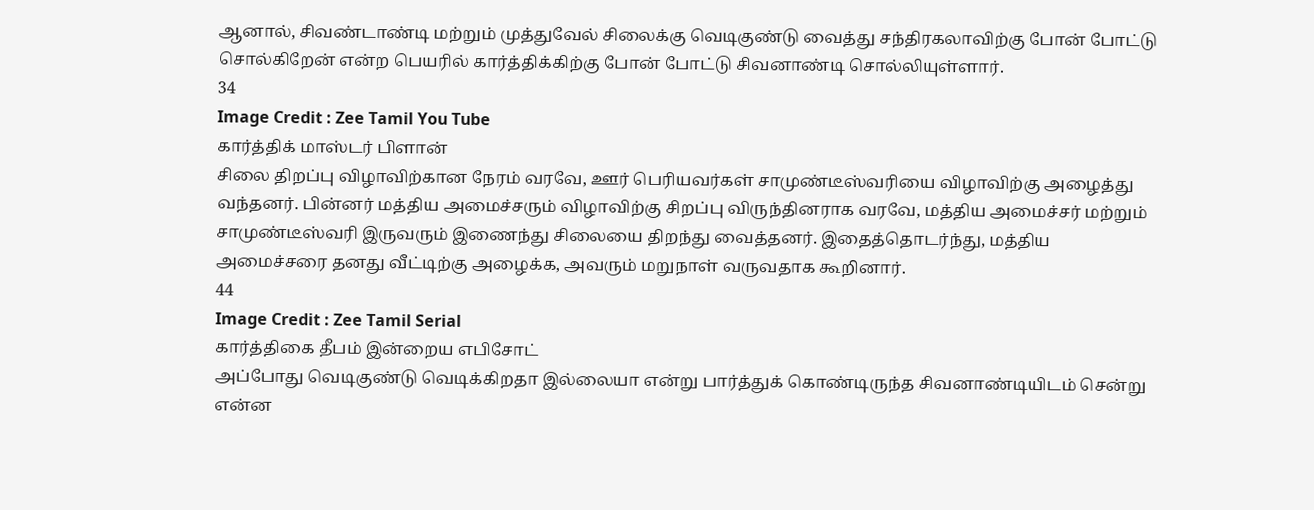ஆனால், சிவண்டாண்டி மற்றும் முத்துவேல் சிலைக்கு வெடிகுண்டு வைத்து சந்திரகலாவிற்கு போன் போட்டு சொல்கிறேன் என்ற பெயரில் கார்த்திக்கிற்கு போன் போட்டு சிவனாண்டி சொல்லியுள்ளார்.
34
Image Credit : Zee Tamil You Tube
கார்த்திக் மாஸ்டர் பிளான்
சிலை திறப்பு விழாவிற்கான நேரம் வரவே, ஊர் பெரியவர்கள் சாமுண்டீஸ்வரியை விழாவிற்கு அழைத்து வந்தனர். பின்னர் மத்திய அமைச்சரும் விழாவிற்கு சிறப்பு விருந்தினராக வரவே, மத்திய அமைச்சர் மற்றும் சாமுண்டீஸ்வரி இருவரும் இணைந்து சிலையை திறந்து வைத்தனர். இதைத்தொடர்ந்து, மத்திய அமைச்சரை தனது வீட்டிற்கு அழைக்க, அவரும் மறுநாள் வருவதாக கூறினார்.
44
Image Credit : Zee Tamil Serial
கார்த்திகை தீபம் இன்றைய எபிசோட்
அப்போது வெடிகுண்டு வெடிக்கிறதா இல்லையா என்று பார்த்துக் கொண்டிருந்த சிவனாண்டியிடம் சென்று என்ன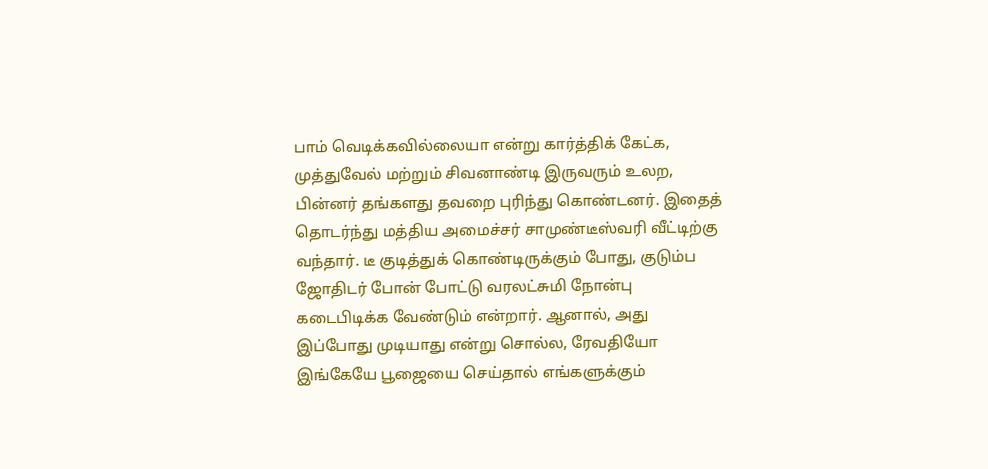பாம் வெடிக்கவில்லையா என்று கார்த்திக் கேட்க, முத்துவேல் மற்றும் சிவனாண்டி இருவரும் உலற, பின்னர் தங்களது தவறை புரிந்து கொண்டனர். இதைத் தொடர்ந்து மத்திய அமைச்சர் சாமுண்டீஸ்வரி வீட்டிற்கு வந்தார். டீ குடித்துக் கொண்டிருக்கும் போது, குடும்ப ஜோதிடர் போன் போட்டு வரலட்சுமி நோன்பு கடைபிடிக்க வேண்டும் என்றார். ஆனால், அது இப்போது முடியாது என்று சொல்ல, ரேவதியோ இங்கேயே பூஜையை செய்தால் எங்களுக்கும்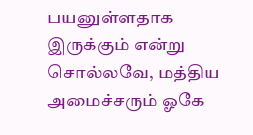பயனுள்ளதாக இருக்கும் என்று சொல்லவே, மத்திய அமைச்சரும் ஓகே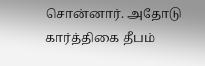சொன்னார். அதோடு கார்த்திகை தீபம்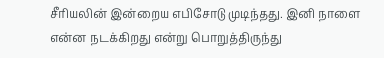சீரியலின் இன்றைய எபிசோடு முடிந்தது. இனி நாளை என்ன நடக்கிறது என்று பொறுத்திருந்து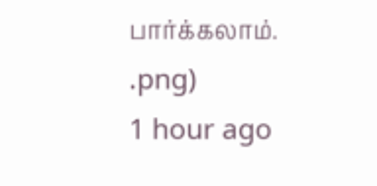பார்க்கலாம்.
.png)
1 hour ago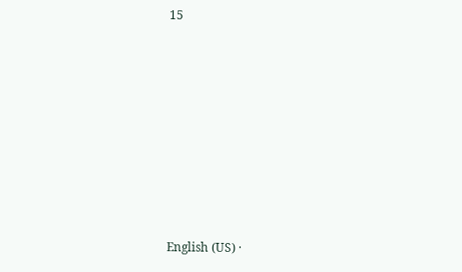15








English (US) ·